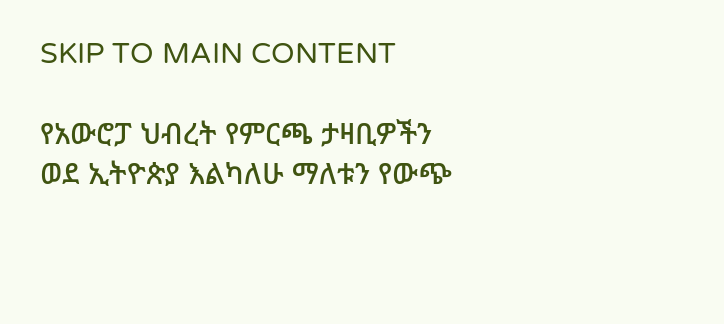SKIP TO MAIN CONTENT

የአውሮፓ ህብረት የምርጫ ታዛቢዎችን ወደ ኢትዮጵያ እልካለሁ ማለቱን የውጭ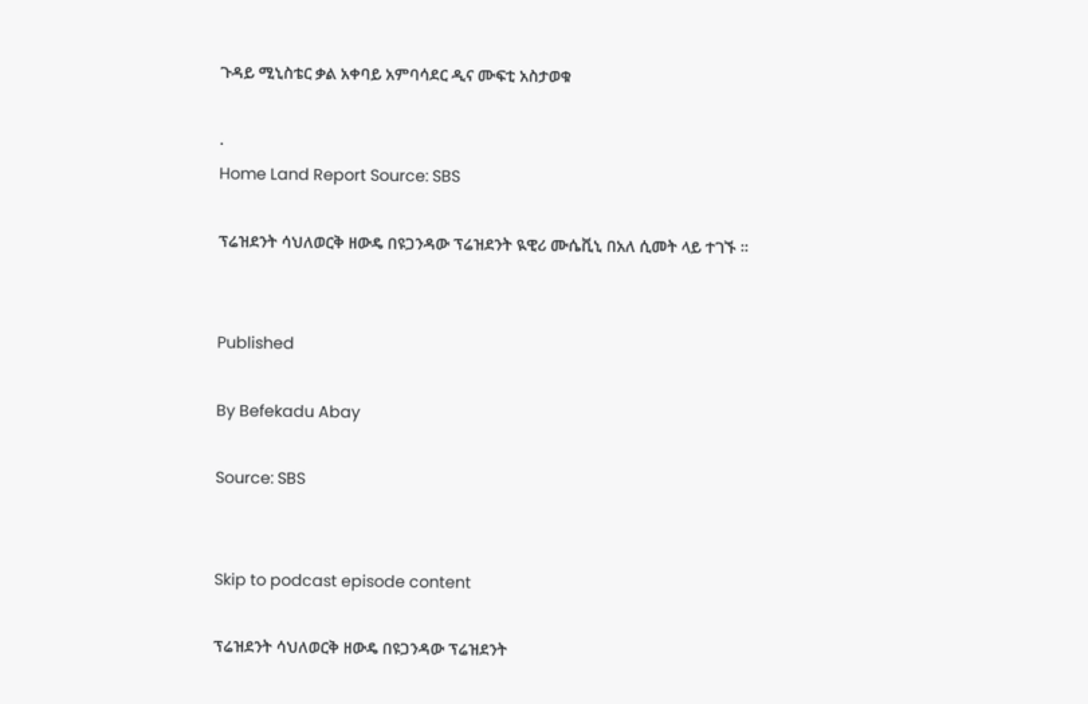ጉዳይ ሚኒስቴር ቃል አቀባይ አምባሳደር ዲና ሙፍቲ አስታወቁ

.
Home Land Report Source: SBS

ፕሬዝደንት ሳህለወርቅ ዘውዴ በዩጋንዳው ፕሬዝደንት ዪዊሪ ሙሴቪኒ በአለ ሲመት ላይ ተገኙ ፡፡


Published

By Befekadu Abay

Source: SBS


Skip to podcast episode content

ፕሬዝደንት ሳህለወርቅ ዘውዴ በዩጋንዳው ፕሬዝደንት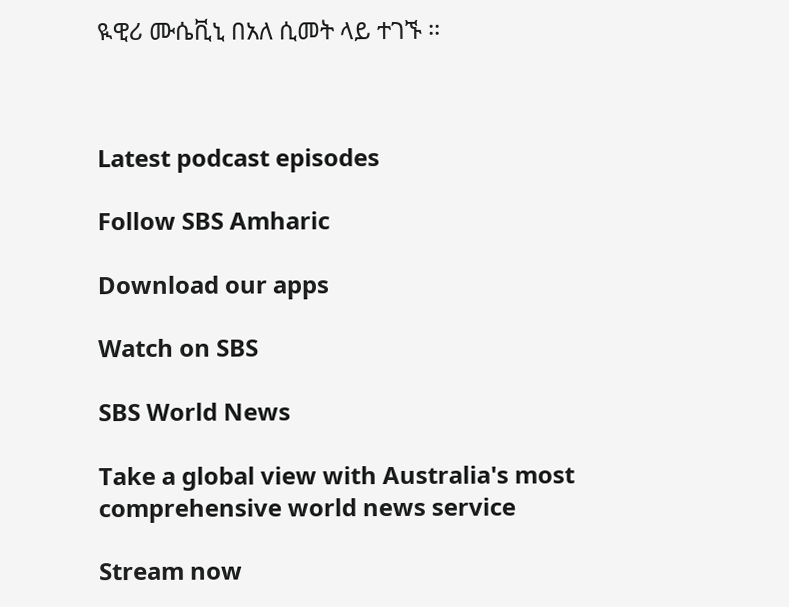ዪዊሪ ሙሴቪኒ በአለ ሲመት ላይ ተገኙ ፡፡



Latest podcast episodes

Follow SBS Amharic

Download our apps

Watch on SBS

SBS World News

Take a global view with Australia's most comprehensive world news service

Stream now